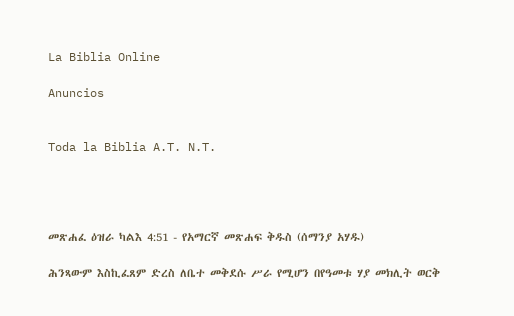La Biblia Online

Anuncios


Toda la Biblia A.T. N.T.




መጽሐፈ ዕዝራ ካልእ 4:51 - የአማርኛ መጽሐፍ ቅዱስ (ሰማንያ አሃዱ)

ሕንጻውም እስኪፈጸም ድረስ ለቤተ መቅደሱ ሥራ የሚሆን በየዓመቱ ሃያ መክሊት ወርቅ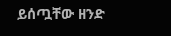ይሰጧቸው ዘንድ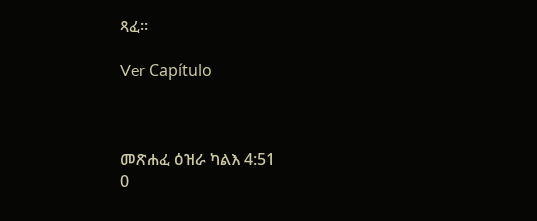ጻፈ።

Ver Capítulo



መጽሐፈ ዕዝራ ካልእ 4:51
0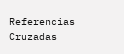Referencias Cruzadas